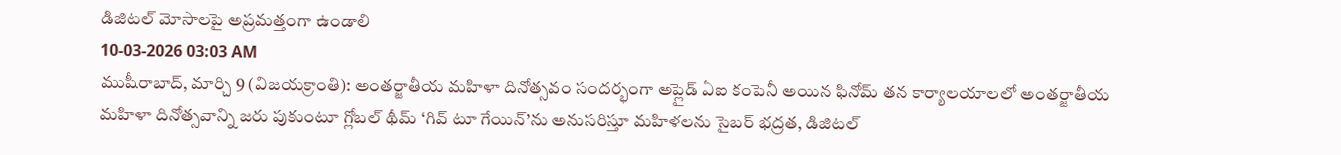డిజిటల్ మోసాలపై అప్రమత్తంగా ఉండాలి
10-03-2026 03:03 AM
ముషీరాబాద్, మార్చి 9 (విజయక్రాంతి): అంతర్జాతీయ మహిళా దినోత్సవం సందర్భంగా అప్లైడ్ ఏఐ కంపెనీ అయిన ఫినోమ్ తన కార్యాలయాలలో అంతర్జాతీయ మహిళా దినోత్సవాన్ని జరు పుకుంటూ గ్లోబల్ థీమ్ ‘గివ్ టూ గేయిన్’ను అనుసరిస్తూ మహిళలను సైబర్ భద్రత, డిజిటల్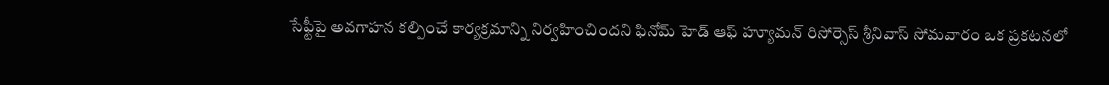సేఫ్టీపై అవగాహన కల్పించే కార్యక్రమాన్ని నిర్వహించిందని ఫినోమ్ హెడ్ ఆఫ్ హ్యూమన్ రిసోర్సెస్ శ్రీనివాస్ సోమవారం ఒక ప్రకటనలో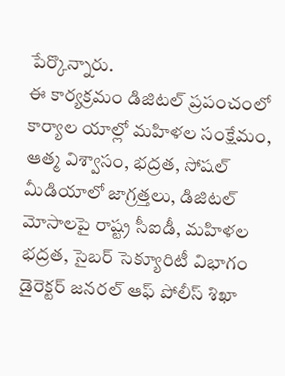పేర్కొన్నారు.
ఈ కార్యక్రమం డిజిటల్ ప్రపంచంలో కార్యాల యాల్లో మహిళల సంక్షేమం, ఆత్మ విశ్వాసం, భద్రత, సోషల్ మీడియాలో జాగ్రత్తలు, డిజిటల్ మోసాలపై రాష్ట్ర సీఐడీ, మహిళల భద్రత, సైబర్ సెక్యూరిటీ విభాగం డైరెక్టర్ జనరల్ ఆఫ్ పోలీస్ శిఖా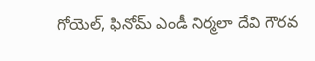గోయెల్, ఫినోమ్ ఎండీ నిర్మలా దేవి గౌరవ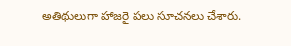అతిథులుగా హాజరై పలు సూచనలు చేశారు.